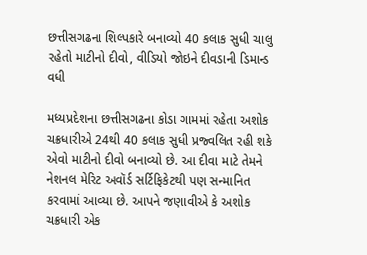છત્તીસગઢના શિલ્પકારે બનાવ્યો 40 કલાક સુધી ચાલુ રહેતો માટીનો દીવો, વીડિયો જોઇને દીવડાની ડિમાન્ડ વધી

મધ્યપ્રદેશના છત્તીસગઢના કોડા ગામમાં રહેતા અશોક ચક્રધારીએ 24થી 40 કલાક સુધી પ્રજ્વલિત રહી શકે એવો માટીનો દીવો બનાવ્યો છે. આ દીવા માટે તેમને નેશનલ મેરિટ અવૉર્ડ સર્ટિફિકેટથી પણ સન્માનિત કરવામાં આવ્યા છે. આપને જણાવીએ કે અશોક ચક્રધારી એક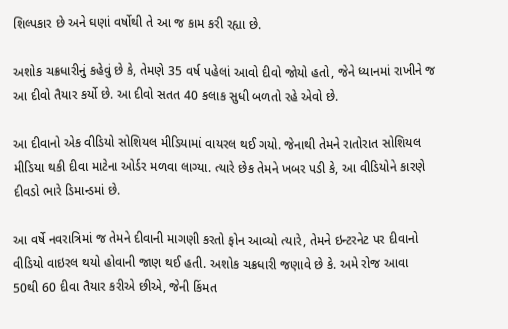શિલ્પકાર છે અને ઘણાં વર્ષોથી તે આ જ કામ કરી રહ્યા છે.

અશોક ચક્રધારીનું કહેવું છે કે, તેમણે 35 વર્ષ પહેલાં આવો દીવો જોયો હતો, જેને ધ્યાનમાં રાખીને જ આ દીવો તૈયાર કર્યો છે. આ દીવો સતત 40 કલાક સુધી બળતો રહે એવો છે.

આ દીવાનો એક વીડિયો સોશિયલ મીડિયામાં વાયરલ થઈ ગયો. જેનાથી તેમને રાતોરાત સોશિયલ મીડિયા થકી દીવા માટેના ઓર્ડર મળવા લાગ્યા. ત્યારે છેક તેમને ખબર પડી કે, આ વીડિયોને કારણે દીવડો ભારે ડિમાન્ડમાં છે.

આ વર્ષે નવરાત્રિમાં જ તેમને દીવાની માગણી કરતો ફોન આવ્યો ત્યારે, તેમને ઇન્ટરનેટ પર દીવાનો વીડિયો વાઇરલ થયો હોવાની જાણ થઈ હતી. અશોક ચક્રધારી જણાવે છે કે. અમે રોજ આવા 50થી 60 દીવા તૈયાર કરીએ છીએ, જેની કિંમત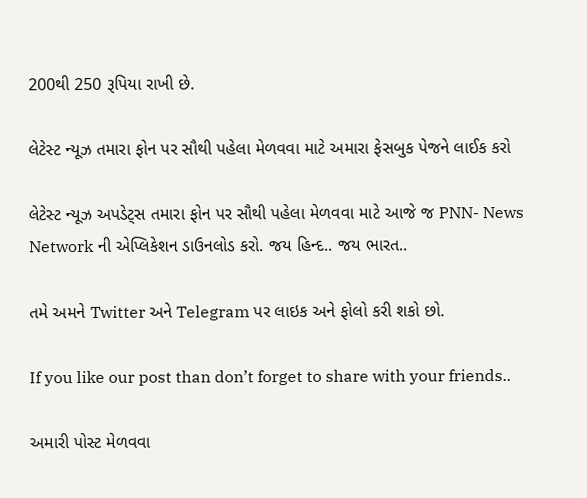200થી 250 રૂપિયા રાખી છે.

લેટેસ્ટ ન્યૂઝ તમારા ફોન પર સૌથી પહેલા મેળવવા માટે અમારા ફેસબુક પેજને લાઈક કરો

લેટેસ્ટ ન્યૂઝ અપડેટ્સ તમારા ફોન પર સૌથી પહેલા મેળવવા માટે આજે જ PNN- News Network ની એપ્લિકેશન ડાઉનલોડ કરો. જય હિન્દ.. જય ભારત..

તમે અમને Twitter અને Telegram પર લાઇક અને ફોલો કરી શકો છો.

If you like our post than don’t forget to share with your friends..

અમારી પોસ્ટ મેળવવા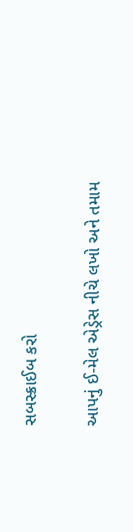સબસ્ક્રાઈબ કરો

આપનું ઈ-મેલ એડ્રેસ નીચે લખો અને તમામ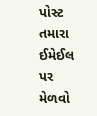પોસ્ટ તમારા ઈમેઈલ પર મેળવો